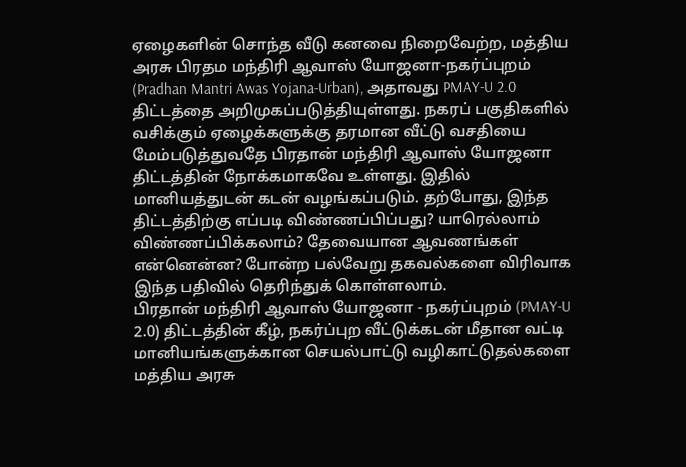ஏழைகளின் சொந்த வீடு கனவை நிறைவேற்ற, மத்திய அரசு பிரதம மந்திரி ஆவாஸ் யோஜனா-நகர்ப்புறம் (Pradhan Mantri Awas Yojana-Urban), அதாவது PMAY-U 2.0 திட்டத்தை அறிமுகப்படுத்தியுள்ளது. நகரப் பகுதிகளில் வசிக்கும் ஏழைக்களுக்கு தரமான வீட்டு வசதியை மேம்படுத்துவதே பிரதான் மந்திரி ஆவாஸ் யோஜனா திட்டத்தின் நோக்கமாகவே உள்ளது. இதில் மானியத்துடன் கடன் வழங்கப்படும். தற்போது, இந்த திட்டத்திற்கு எப்படி விண்ணப்பிப்பது? யாரெல்லாம் விண்ணப்பிக்கலாம்? தேவையான ஆவணங்கள் என்னென்ன? போன்ற பல்வேறு தகவல்களை விரிவாக இந்த பதிவில் தெரிந்துக் கொள்ளலாம்.
பிரதான் மந்திரி ஆவாஸ் யோஜனா - நகர்ப்புறம் (PMAY-U 2.0) திட்டத்தின் கீழ், நகர்ப்புற வீட்டுக்கடன் மீதான வட்டி மானியங்களுக்கான செயல்பாட்டு வழிகாட்டுதல்களை மத்திய அரசு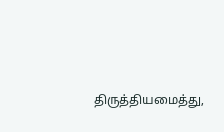திருத்தியமைத்து,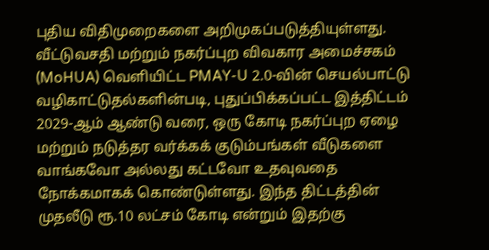புதிய விதிமுறைகளை அறிமுகப்படுத்தியுள்ளது.
வீட்டுவசதி மற்றும் நகர்ப்புற விவகார அமைச்சகம் (MoHUA) வெளியிட்ட PMAY-U 2.0-வின் செயல்பாட்டு வழிகாட்டுதல்களின்படி, புதுப்பிக்கப்பட்ட இத்திட்டம் 2029-ஆம் ஆண்டு வரை, ஒரு கோடி நகர்ப்புற ஏழை மற்றும் நடுத்தர வர்க்கக் குடும்பங்கள் வீடுகளை வாங்கவோ அல்லது கட்டவோ உதவுவதை நோக்கமாகக் கொண்டுள்ளது. இந்த திட்டத்தின் முதலீடு ரூ.10 லட்சம் கோடி என்றும் இதற்கு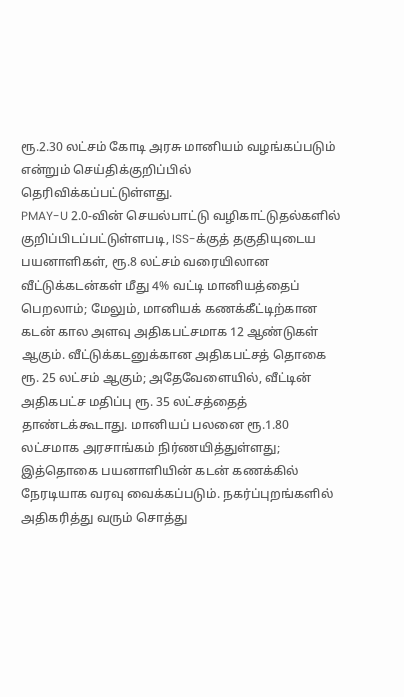ரூ.2.30 லட்சம் கோடி அரசு மானியம் வழங்கப்படும் என்றும் செய்திக்குறிப்பில் தெரிவிக்கப்பட்டுள்ளது.
PMAY-U 2.0-வின் செயல்பாட்டு வழிகாட்டுதல்களில் குறிப்பிடப்பட்டுள்ளபடி, ISS-க்குத் தகுதியுடைய பயனாளிகள், ரூ.8 லட்சம் வரையிலான வீட்டுக்கடன்கள் மீது 4% வட்டி மானியத்தைப் பெறலாம்; மேலும், மானியக் கணக்கீட்டிற்கான கடன் கால அளவு அதிகபட்சமாக 12 ஆண்டுகள் ஆகும். வீட்டுக்கடனுக்கான அதிகபட்சத் தொகை ரூ. 25 லட்சம் ஆகும்; அதேவேளையில், வீட்டின் அதிகபட்ச மதிப்பு ரூ. 35 லட்சத்தைத் தாண்டக்கூடாது. மானியப் பலனை ரூ.1.80 லட்சமாக அரசாங்கம் நிர்ணயித்துள்ளது; இத்தொகை பயனாளியின் கடன் கணக்கில் நேரடியாக வரவு வைக்கப்படும். நகர்ப்புறங்களில் அதிகரித்து வரும் சொத்து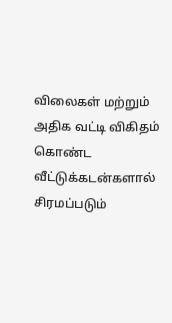விலைகள் மற்றும் அதிக வட்டி விகிதம் கொண்ட வீட்டுக்கடன்களால் சிரமப்படும்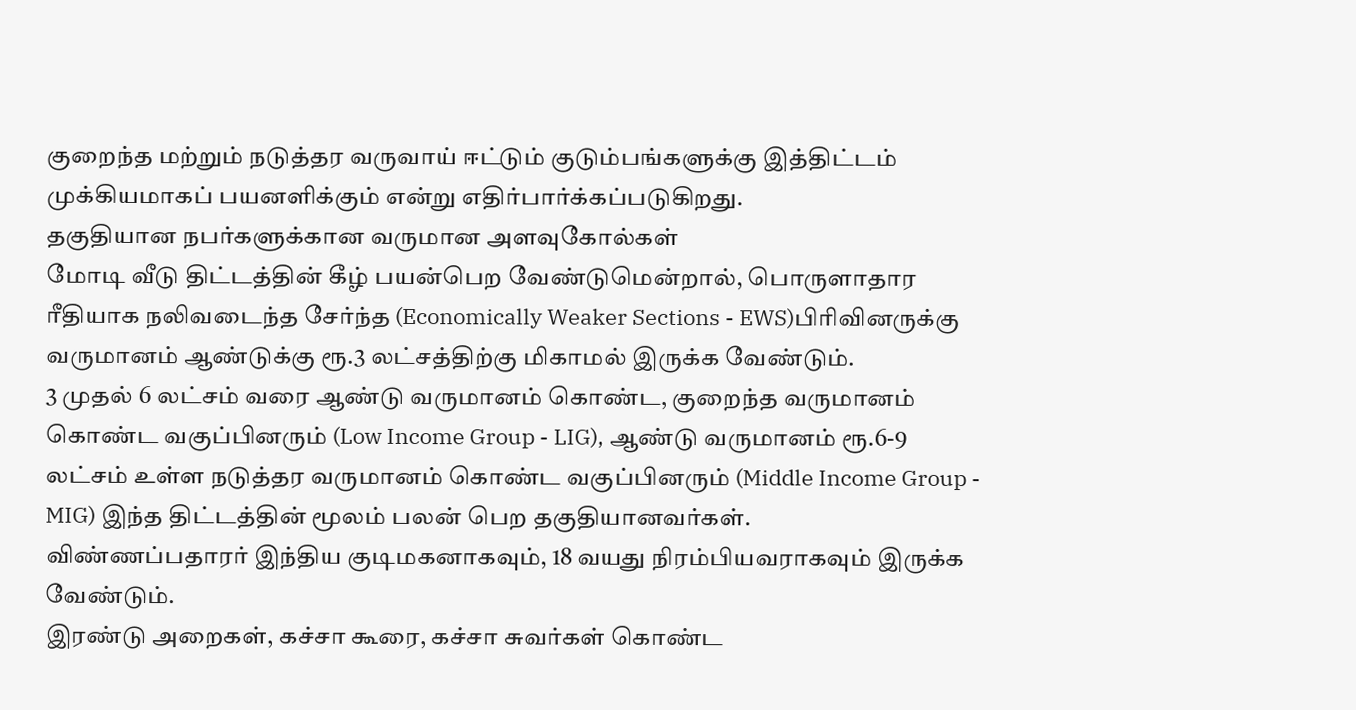குறைந்த மற்றும் நடுத்தர வருவாய் ஈட்டும் குடும்பங்களுக்கு இத்திட்டம் முக்கியமாகப் பயனளிக்கும் என்று எதிர்பார்க்கப்படுகிறது.
தகுதியான நபர்களுக்கான வருமான அளவுகோல்கள்
மோடி வீடு திட்டத்தின் கீழ் பயன்பெற வேண்டுமென்றால், பொருளாதார ரீதியாக நலிவடைந்த சேர்ந்த (Economically Weaker Sections - EWS)பிரிவினருக்கு வருமானம் ஆண்டுக்கு ரூ.3 லட்சத்திற்கு மிகாமல் இருக்க வேண்டும்.
3 முதல் 6 லட்சம் வரை ஆண்டு வருமானம் கொண்ட, குறைந்த வருமானம் கொண்ட வகுப்பினரும் (Low Income Group - LIG), ஆண்டு வருமானம் ரூ.6-9 லட்சம் உள்ள நடுத்தர வருமானம் கொண்ட வகுப்பினரும் (Middle Income Group - MIG) இந்த திட்டத்தின் மூலம் பலன் பெற தகுதியானவர்கள்.
விண்ணப்பதாரர் இந்திய குடிமகனாகவும், 18 வயது நிரம்பியவராகவும் இருக்க வேண்டும்.
இரண்டு அறைகள், கச்சா கூரை, கச்சா சுவர்கள் கொண்ட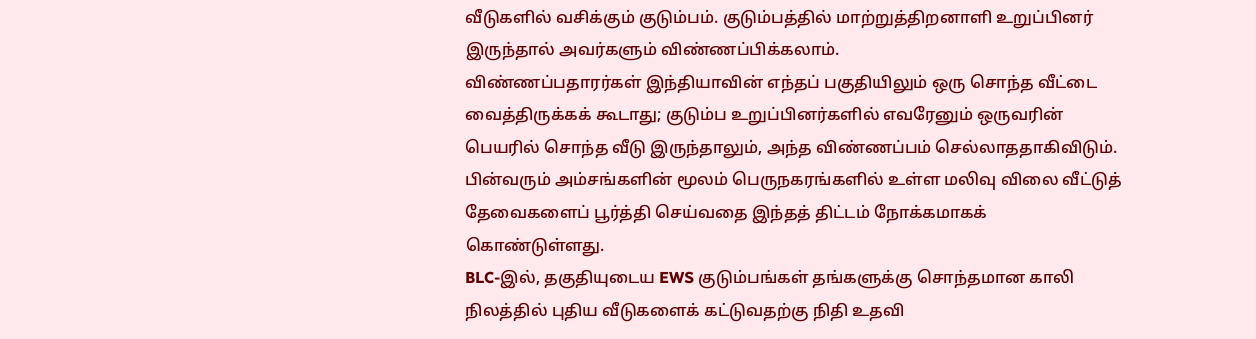வீடுகளில் வசிக்கும் குடும்பம். குடும்பத்தில் மாற்றுத்திறனாளி உறுப்பினர் இருந்தால் அவர்களும் விண்ணப்பிக்கலாம்.
விண்ணப்பதாரர்கள் இந்தியாவின் எந்தப் பகுதியிலும் ஒரு சொந்த வீட்டை வைத்திருக்கக் கூடாது; குடும்ப உறுப்பினர்களில் எவரேனும் ஒருவரின் பெயரில் சொந்த வீடு இருந்தாலும், அந்த விண்ணப்பம் செல்லாததாகிவிடும்.
பின்வரும் அம்சங்களின் மூலம் பெருநகரங்களில் உள்ள மலிவு விலை வீட்டுத் தேவைகளைப் பூர்த்தி செய்வதை இந்தத் திட்டம் நோக்கமாகக் கொண்டுள்ளது.
BLC-இல், தகுதியுடைய EWS குடும்பங்கள் தங்களுக்கு சொந்தமான காலி நிலத்தில் புதிய வீடுகளைக் கட்டுவதற்கு நிதி உதவி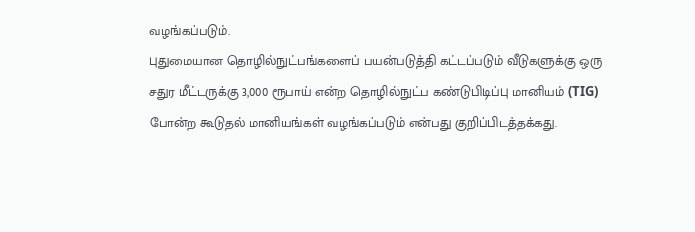வழங்கப்படும்.
புதுமையான தொழில்நுட்பங்களைப் பயன்படுத்தி கட்டப்படும் வீடுகளுக்கு ஒரு சதுர மீட்டருக்கு 3,000 ரூபாய் என்ற தொழில்நுட்ப கண்டுபிடிப்பு மானியம் (TIG) போன்ற கூடுதல் மானியங்கள் வழங்கப்படும் என்பது குறிப்பிடத்தக்கது.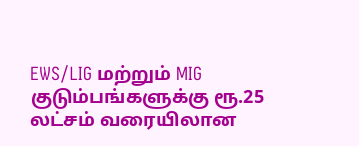EWS/LIG மற்றும் MIG குடும்பங்களுக்கு ரூ.25 லட்சம் வரையிலான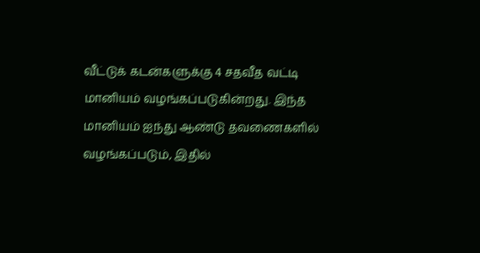வீட்டுக் கடன்களுக்கு 4 சதவீத வட்டி மானியம் வழங்கப்படுகின்றது. இந்த மானியம் ஐந்து ஆண்டு தவணைகளில் வழங்கப்படும், இதில்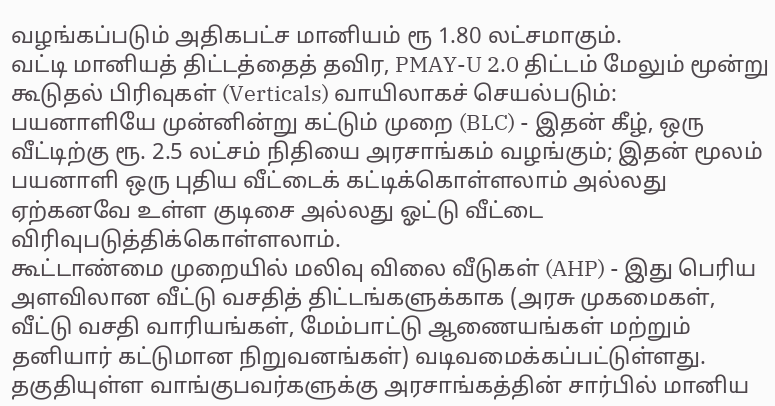வழங்கப்படும் அதிகபட்ச மானியம் ரூ 1.80 லட்சமாகும்.
வட்டி மானியத் திட்டத்தைத் தவிர, PMAY-U 2.0 திட்டம் மேலும் மூன்று கூடுதல் பிரிவுகள் (Verticals) வாயிலாகச் செயல்படும்:
பயனாளியே முன்னின்று கட்டும் முறை (BLC) - இதன் கீழ், ஒரு வீட்டிற்கு ரூ. 2.5 லட்சம் நிதியை அரசாங்கம் வழங்கும்; இதன் மூலம் பயனாளி ஒரு புதிய வீட்டைக் கட்டிக்கொள்ளலாம் அல்லது ஏற்கனவே உள்ள குடிசை அல்லது ஓட்டு வீட்டை விரிவுபடுத்திக்கொள்ளலாம்.
கூட்டாண்மை முறையில் மலிவு விலை வீடுகள் (AHP) - இது பெரிய அளவிலான வீட்டு வசதித் திட்டங்களுக்காக (அரசு முகமைகள், வீட்டு வசதி வாரியங்கள், மேம்பாட்டு ஆணையங்கள் மற்றும் தனியார் கட்டுமான நிறுவனங்கள்) வடிவமைக்கப்பட்டுள்ளது.
தகுதியுள்ள வாங்குபவர்களுக்கு அரசாங்கத்தின் சார்பில் மானிய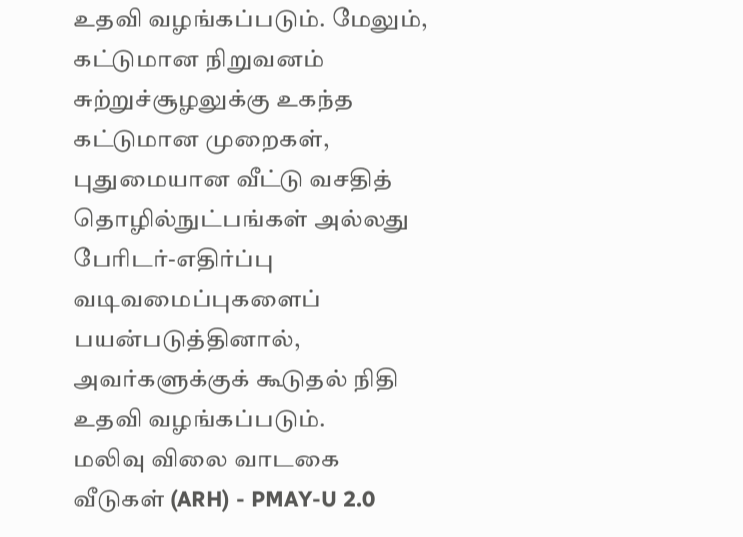உதவி வழங்கப்படும். மேலும், கட்டுமான நிறுவனம் சுற்றுச்சூழலுக்கு உகந்த கட்டுமான முறைகள், புதுமையான வீட்டு வசதித் தொழில்நுட்பங்கள் அல்லது பேரிடர்-எதிர்ப்பு வடிவமைப்புகளைப் பயன்படுத்தினால், அவர்களுக்குக் கூடுதல் நிதி உதவி வழங்கப்படும்.
மலிவு விலை வாடகை வீடுகள் (ARH) - PMAY-U 2.0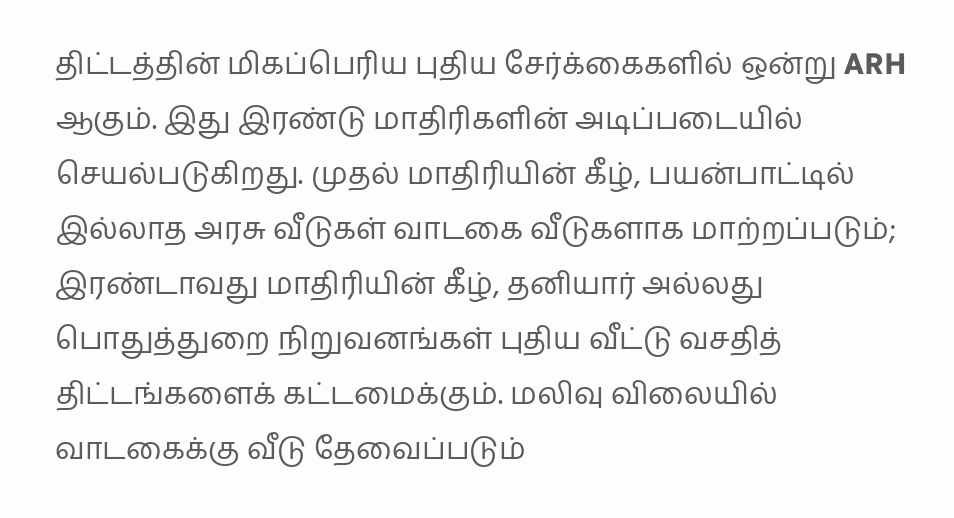திட்டத்தின் மிகப்பெரிய புதிய சேர்க்கைகளில் ஒன்று ARH ஆகும். இது இரண்டு மாதிரிகளின் அடிப்படையில் செயல்படுகிறது. முதல் மாதிரியின் கீழ், பயன்பாட்டில் இல்லாத அரசு வீடுகள் வாடகை வீடுகளாக மாற்றப்படும்; இரண்டாவது மாதிரியின் கீழ், தனியார் அல்லது பொதுத்துறை நிறுவனங்கள் புதிய வீட்டு வசதித் திட்டங்களைக் கட்டமைக்கும். மலிவு விலையில் வாடகைக்கு வீடு தேவைப்படும்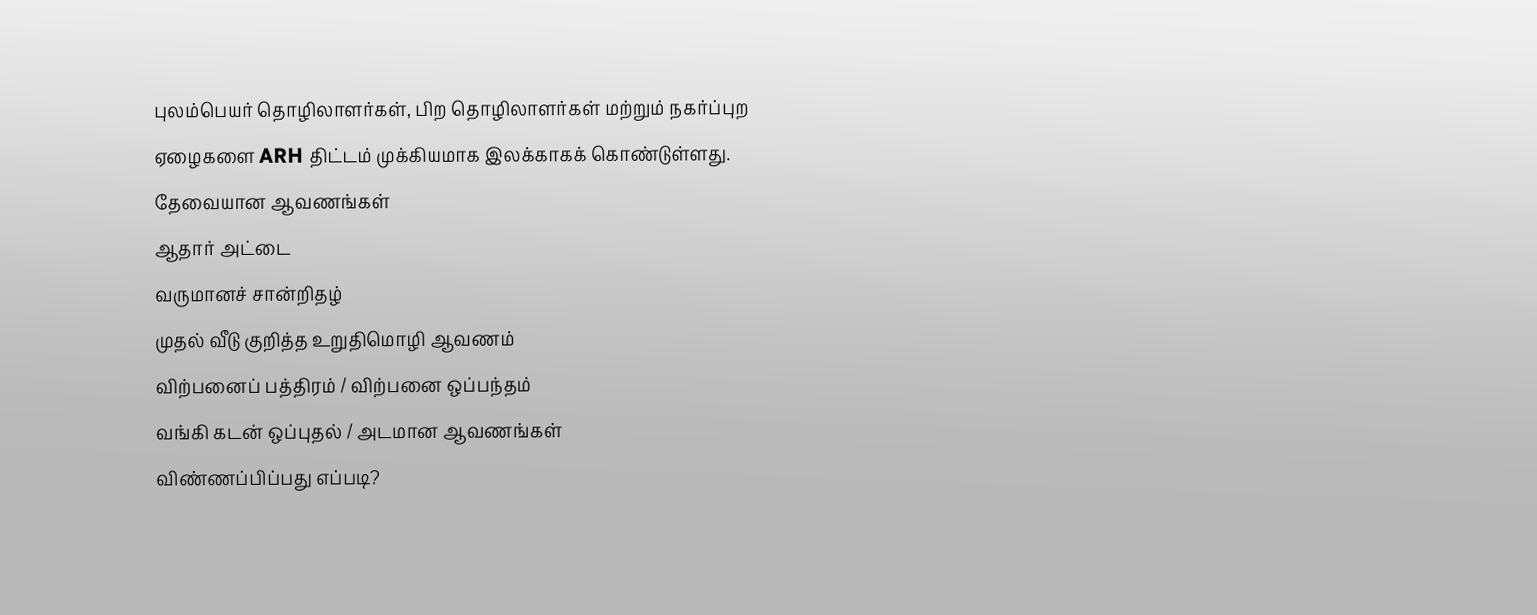புலம்பெயர் தொழிலாளர்கள், பிற தொழிலாளர்கள் மற்றும் நகர்ப்புற ஏழைகளை ARH திட்டம் முக்கியமாக இலக்காகக் கொண்டுள்ளது.
தேவையான ஆவணங்கள்
ஆதார் அட்டை
வருமானச் சான்றிதழ்
முதல் வீடு குறித்த உறுதிமொழி ஆவணம்
விற்பனைப் பத்திரம் / விற்பனை ஒப்பந்தம்
வங்கி கடன் ஒப்புதல் / அடமான ஆவணங்கள்
விண்ணப்பிப்பது எப்படி?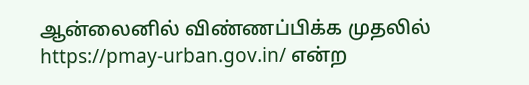ஆன்லைனில் விண்ணப்பிக்க முதலில் https://pmay-urban.gov.in/ என்ற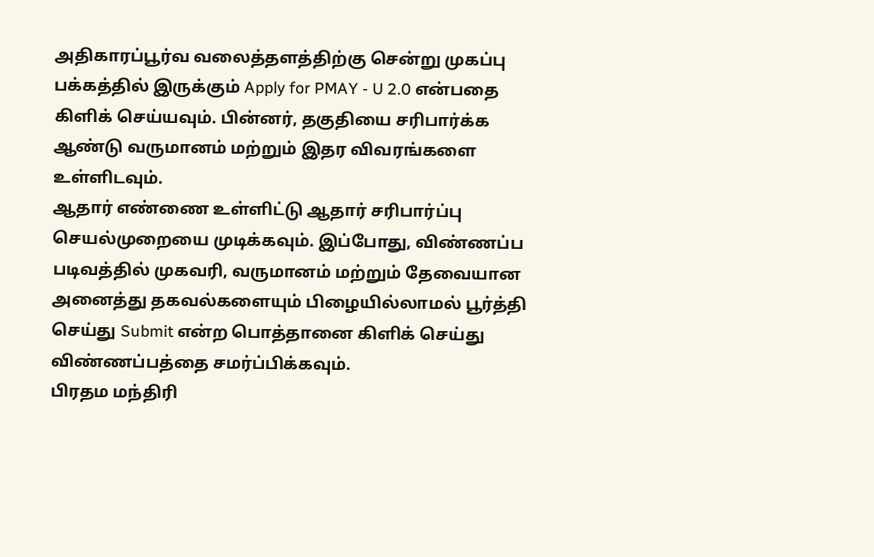அதிகாரப்பூர்வ வலைத்தளத்திற்கு சென்று முகப்பு பக்கத்தில் இருக்கும் Apply for PMAY - U 2.0 என்பதை கிளிக் செய்யவும். பின்னர், தகுதியை சரிபார்க்க ஆண்டு வருமானம் மற்றும் இதர விவரங்களை உள்ளிடவும்.
ஆதார் எண்ணை உள்ளிட்டு ஆதார் சரிபார்ப்பு செயல்முறையை முடிக்கவும். இப்போது, விண்ணப்ப படிவத்தில் முகவரி, வருமானம் மற்றும் தேவையான அனைத்து தகவல்களையும் பிழையில்லாமல் பூர்த்தி செய்து Submit என்ற பொத்தானை கிளிக் செய்து விண்ணப்பத்தை சமர்ப்பிக்கவும்.
பிரதம மந்திரி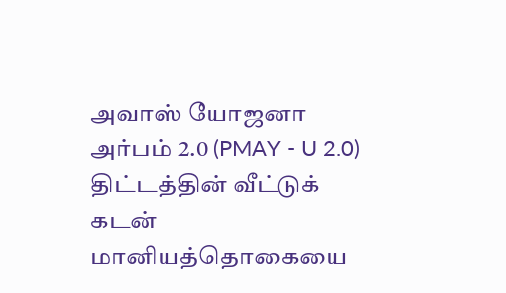அவாஸ் யோஜனா அர்பம் 2.0 (PMAY - U 2.0) திட்டத்தின் வீட்டுக் கடன் மானியத்தொகையை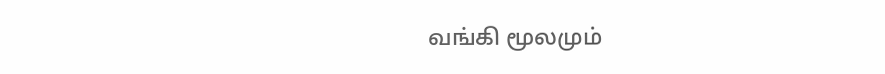வங்கி மூலமும்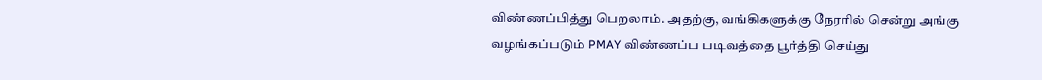விண்ணப்பித்து பெறலாம். அதற்கு, வங்கிகளுக்கு நேரரில் சென்று அங்கு வழங்கப்படும் PMAY விண்ணப்ப படிவத்தை பூர்த்தி செய்து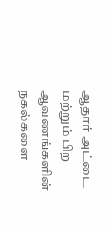ஆதார் அட்டை மற்றும் பிற ஆவணங்களின் நகல்களை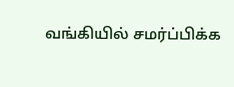வங்கியில் சமர்ப்பிக்க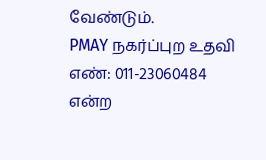வேண்டும்.
PMAY நகர்ப்புற உதவி எண்: 011-23060484 என்ற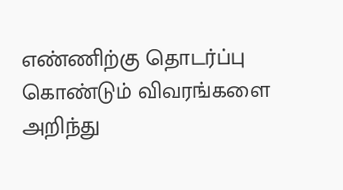எண்ணிற்கு தொடர்ப்பு கொண்டும் விவரங்களை அறிந்து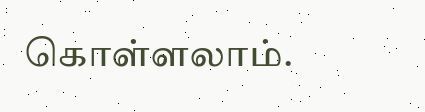கொள்ளலாம்.